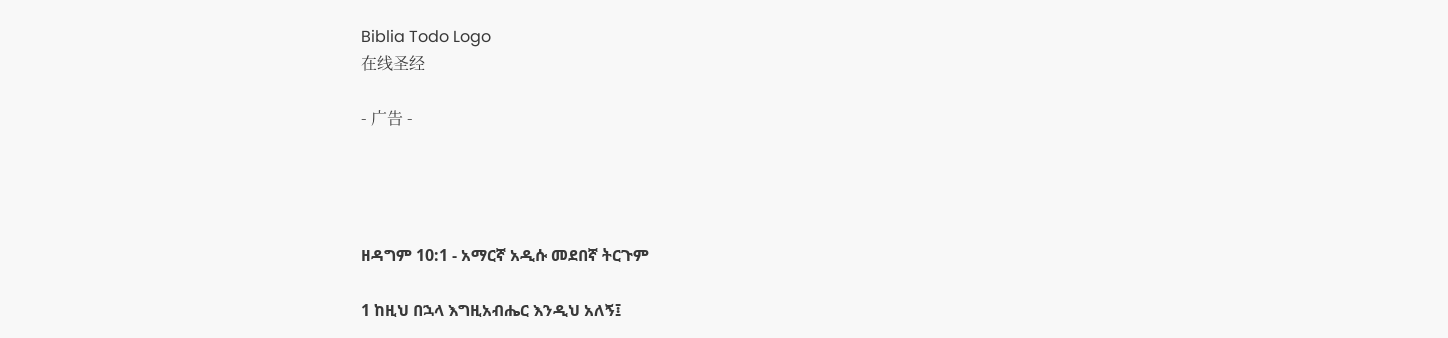Biblia Todo Logo
在线圣经

- 广告 -




ዘዳግም 10:1 - አማርኛ አዲሱ መደበኛ ትርጉም

1 ከዚህ በኋላ እግዚአብሔር እንዲህ አለኝ፤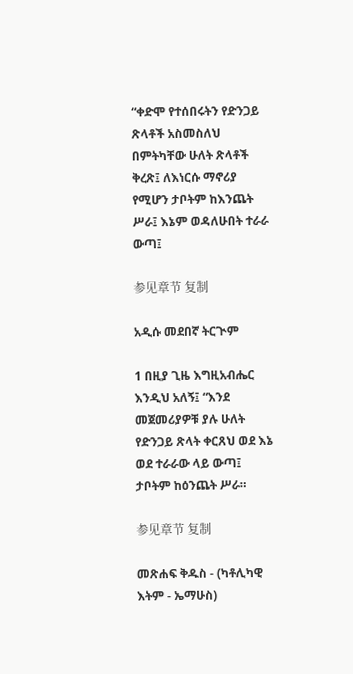“ቀድሞ የተሰበሩትን የድንጋይ ጽላቶች አስመስለህ በምትካቸው ሁለት ጽላቶች ቅረጽ፤ ለእነርሱ ማኖሪያ የሚሆን ታቦትም ከእንጨት ሥራ፤ እኔም ወዳለሁበት ተራራ ውጣ፤

参见章节 复制

አዲሱ መደበኛ ትርጒም

1 በዚያ ጊዜ እግዚአብሔር እንዲህ አለኝ፤ “እንደ መጀመሪያዎቹ ያሉ ሁለት የድንጋይ ጽላት ቀርጸህ ወደ እኔ ወደ ተራራው ላይ ውጣ፤ ታቦትም ከዕንጨት ሥራ።

参见章节 复制

መጽሐፍ ቅዱስ - (ካቶሊካዊ እትም - ኤማሁስ)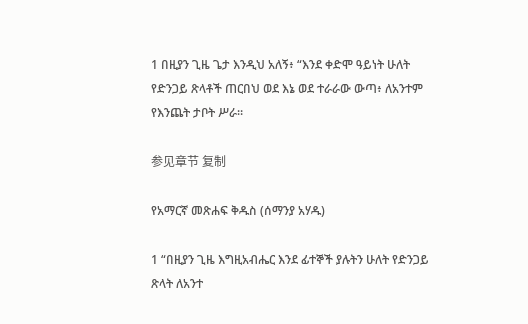1 በዚያን ጊዜ ጌታ እንዲህ አለኝ፥ “እንደ ቀድሞ ዓይነት ሁለት የድንጋይ ጽላቶች ጠርበህ ወደ እኔ ወደ ተራራው ውጣ፥ ለአንተም የእንጨት ታቦት ሥራ።

参见章节 复制

የአማርኛ መጽሐፍ ቅዱስ (ሰማንያ አሃዱ)

1 “በዚያን ጊዜ እግዚአብሔር እንደ ፊተኞች ያሉትን ሁለት የድንጋይ ጽላት ለአንተ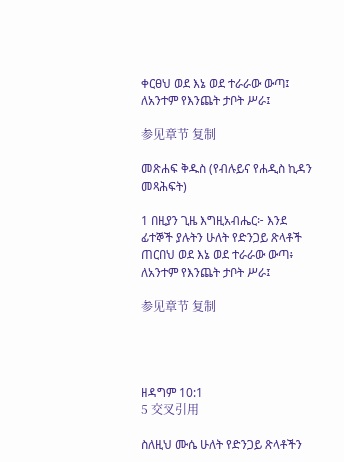ቀርፀህ ወደ እኔ ወደ ተራራው ውጣ፤ ለአንተም የእንጨት ታቦት ሥራ፤

参见章节 复制

መጽሐፍ ቅዱስ (የብሉይና የሐዲስ ኪዳን መጻሕፍት)

1 በዚያን ጊዜ እግዚአብሔር፦ እንደ ፊተኞች ያሉትን ሁለት የድንጋይ ጽላቶች ጠርበህ ወደ እኔ ወደ ተራራው ውጣ፥ ለአንተም የእንጨት ታቦት ሥራ፤

参见章节 复制




ዘዳግም 10:1
5 交叉引用

ስለዚህ ሙሴ ሁለት የድንጋይ ጽላቶችን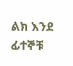ልክ እንደ ፊተኞቹ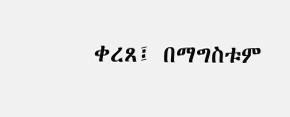ቀረጸ፤ በማግስቱም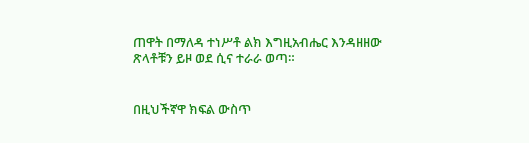ጠዋት በማለዳ ተነሥቶ ልክ እግዚአብሔር እንዳዘዘው ጽላቶቹን ይዞ ወደ ሲና ተራራ ወጣ።


በዚህችኛዋ ክፍል ውስጥ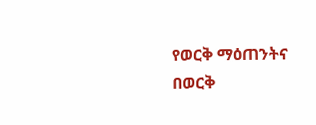የወርቅ ማዕጠንትና በወርቅ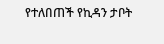የተለበጠች የኪዳን ታቦት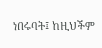ነበሩባት፤ ከዚህችም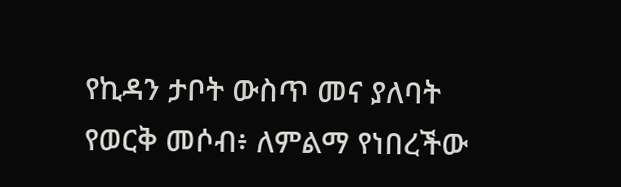የኪዳን ታቦት ውስጥ መና ያለባት የወርቅ መሶብ፥ ለምልማ የነበረችው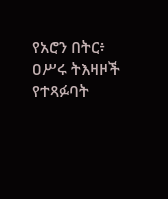የአሮን በትር፥ ዐሥሩ ትእዛዞች የተጻፉባት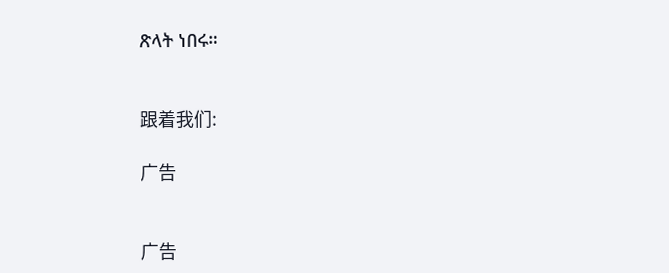ጽላት ነበሩ።


跟着我们:

广告


广告